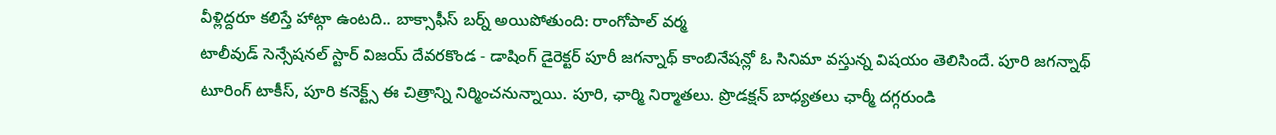వీళ్లిద్దరూ కలిస్తే హాట్గా ఉంటది.. బాక్సాఫీస్ బర్న్ అయిపోతుంది: రాంగోపాల్ వర్మ
టాలీవుడ్ సెన్సేషనల్ స్టార్ విజయ్ దేవరకొండ - డాషింగ్ డైరెక్టర్ పూరీ జగన్నాథ్ కాంబినేషన్లో ఓ సినిమా వస్తున్న విషయం తెలిసిందే. పూరి జగన్నాథ్ టూరింగ్ టాకీస్, పూరి కనెక్ట్స్ ఈ చిత్రాన్ని నిర్మించనున్నాయి. పూరి, ఛార్మి నిర్మాతలు. ప్రొడక్షన్ బాధ్యతలు ఛార్మీ దగ్గరుండి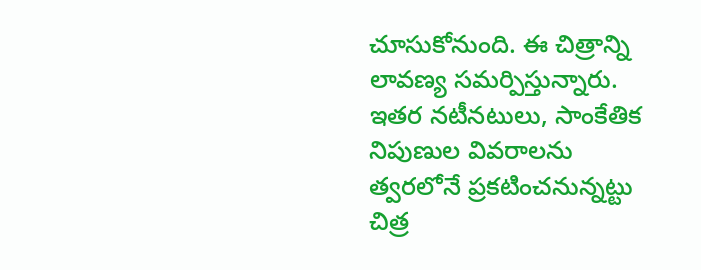చూసుకోనుంది. ఈ చిత్రాన్ని లావణ్య సమర్పిస్తున్నారు. ఇతర నటీనటులు, సాంకేతిక నిపుణుల వివరాలను త్వరలోనే ప్రకటించనున్నట్టు చిత్ర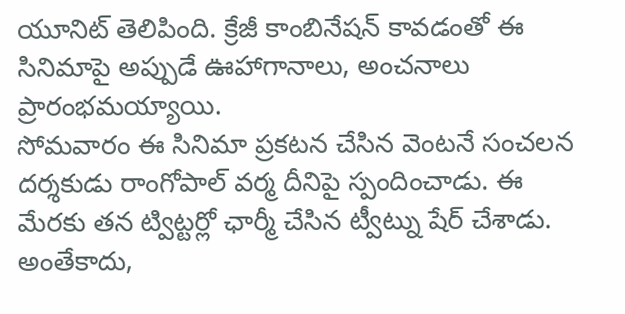యూనిట్ తెలిపింది. క్రేజీ కాంబినేషన్ కావడంతో ఈ సినిమాపై అప్పుడే ఊహాగానాలు, అంచనాలు ప్రారంభమయ్యాయి.
సోమవారం ఈ సినిమా ప్రకటన చేసిన వెంటనే సంచలన దర్శకుడు రాంగోపాల్ వర్మ దీనిపై స్పందించాడు. ఈ మేరకు తన ట్విట్టర్లో ఛార్మీ చేసిన ట్వీట్ను షేర్ చేశాడు. అంతేకాదు,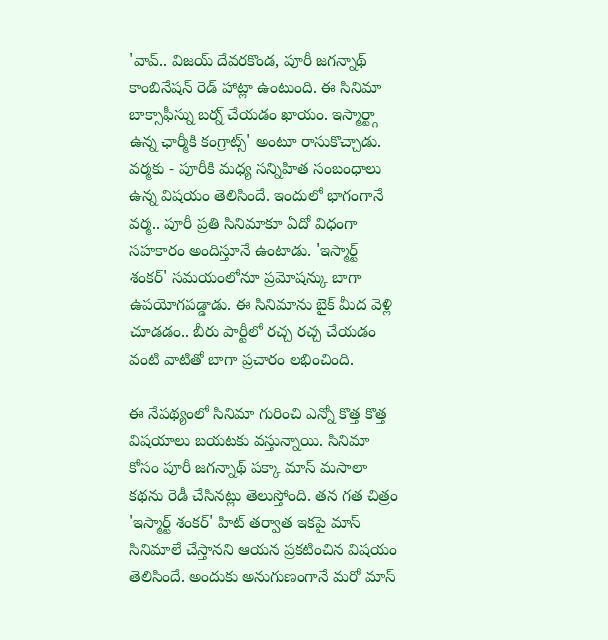'వావ్.. విజయ్ దేవరకొండ, పూరీ జగన్నాథ్ కాంబినేషన్ రెడ్ హాట్లా ఉంటుంది. ఈ సినిమా బాక్సాఫీస్ను బర్న్ చేయడం ఖాయం. ఇస్మార్ట్గా ఉన్న ఛార్మీకి కంగ్రాట్స్' అంటూ రాసుకొచ్చాడు.
వర్మకు - పూరీకి మధ్య సన్నిహిత సంబంధాలు ఉన్న విషయం తెలిసిందే. ఇందులో భాగంగానే వర్మ.. పూరీ ప్రతి సినిమాకూ ఏదో విధంగా సహకారం అందిస్తూనే ఉంటాడు. 'ఇస్మార్ట్ శంకర్' సమయంలోనూ ప్రమోషన్కు బాగా ఉపయోగపడ్డాడు. ఈ సినిమాను బైక్ మీద వెళ్లి చూడడం.. బీరు పార్టీలో రచ్చ రచ్చ చేయడం వంటి వాటితో బాగా ప్రచారం లభించింది.

ఈ నేపథ్యంలో సినిమా గురించి ఎన్నో కొత్త కొత్త విషయాలు బయటకు వస్తున్నాయి. సినిమా కోసం పూరీ జగన్నాథ్ పక్కా మాస్ మసాలా కథను రెడీ చేసినట్లు తెలుస్తోంది. తన గత చిత్రం 'ఇస్మార్ట్ శంకర్' హిట్ తర్వాత ఇకపై మాస్ సినిమాలే చేస్తానని ఆయన ప్రకటించిన విషయం తెలిసిందే. అందుకు అనుగుణంగానే మరో మాస్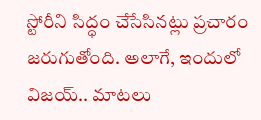స్టోరీని సిద్ధం చేసేసినట్లు ప్రచారం జరుగుతోంది. అలాగే, ఇందులో విజయ్.. మాటలు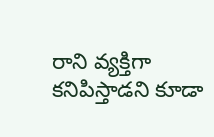రాని వ్యక్తిగా కనిపిస్తాడని కూడా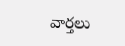వార్తలు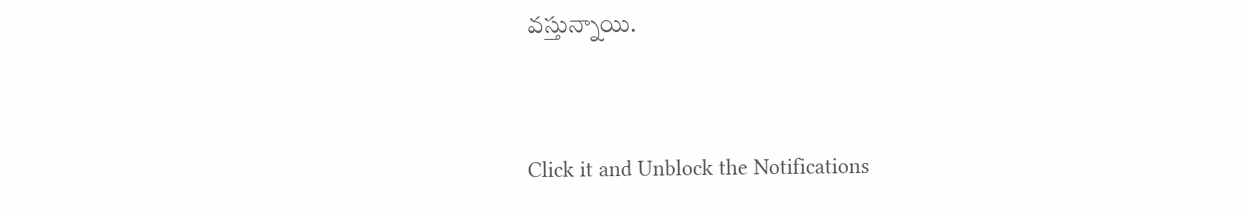వస్తున్నాయి.


Click it and Unblock the Notifications